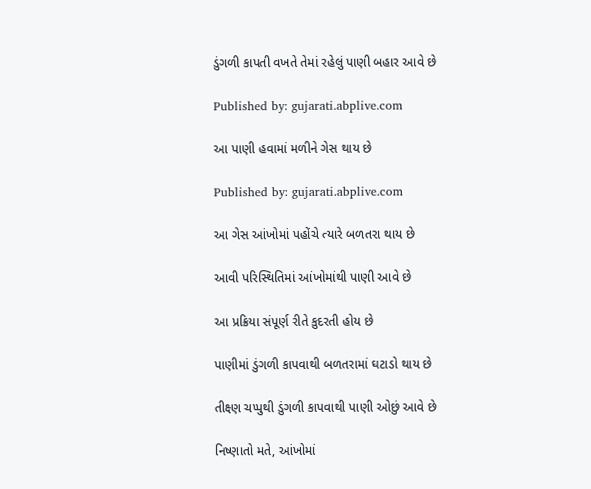ડુંગળી કાપતી વખતે તેમાં રહેલું પાણી બહાર આવે છે

Published by: gujarati.abplive.com

આ પાણી હવામાં મળીને ગેસ થાય છે

Published by: gujarati.abplive.com

આ ગેસ આંખોમાં પહોંચે ત્યારે બળતરા થાય છે

આવી પરિસ્થિતિમાં આંખોમાંથી પાણી આવે છે

આ પ્રક્રિયા સંપૂર્ણ રીતે કુદરતી હોય છે

પાણીમાં ડુંગળી કાપવાથી બળતરામાં ઘટાડો થાય છે

તીક્ષ્ણ ચપ્પુથી ડુંગળી કાપવાથી પાણી ઓછું આવે છે

નિષ્ણાતો મતે, આંખોમાં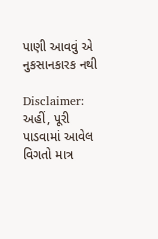પાણી આવવું એ નુકસાનકારક નથી

Disclaimer: અહીં, પૂરી પાડવામાં આવેલ વિગતો માત્ર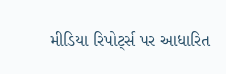મીડિયા રિપોર્ટ્સ પર આધારિત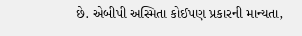છે. એબીપી અસ્મિતા કોઈપણ પ્રકારની માન્યતા,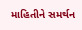માહિતીને સમર્થન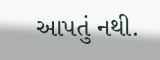આપતું નથી.